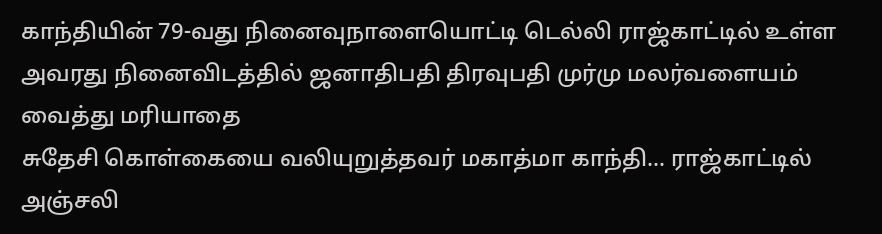காந்தியின் 79-வது நினைவுநாளையொட்டி டெல்லி ராஜ்காட்டில் உள்ள அவரது நினைவிடத்தில் ஜனாதிபதி திரவுபதி முர்மு மலர்வளையம் வைத்து மரியாதை
சுதேசி கொள்கையை வலியுறுத்தவர் மகாத்மா காந்தி... ராஜ்காட்டில் அஞ்சலி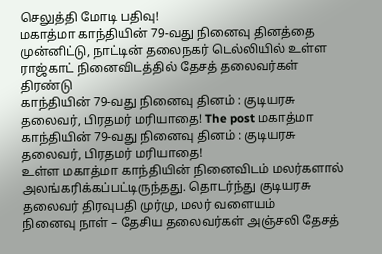செலுத்தி மோடி பதிவு!
மகாத்மா காந்தியின் 79-வது நினைவு தினத்தை முன்னிட்டு, நாட்டின் தலைநகர் டெல்லியில் உள்ள ராஜ்காட் நினைவிடத்தில் தேசத் தலைவர்கள் திரண்டு
காந்தியின் 79-வது நினைவு தினம் : குடியரசு தலைவர், பிரதமர் மரியாதை! The post மகாத்மா காந்தியின் 79-வது நினைவு தினம் : குடியரசு தலைவர், பிரதமர் மரியாதை!
உள்ள மகாத்மா காந்தியின் நினைவிடம் மலர்களால் அலங்கரிக்கப்பட்டிருந்தது. தொடர்ந்து குடியரசு தலைவர் திரவுபதி முர்மு, மலர் வளையம்
நினைவு நாள் – தேசிய தலைவர்கள் அஞ்சலி தேசத்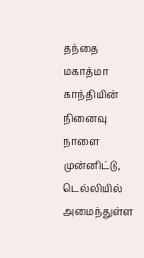தந்தை மகாத்மா காந்தியின் நினைவு நாளை முன்னிட்டு, டெல்லியில் அமைந்துள்ள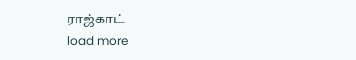ராஜ்காட்
load more